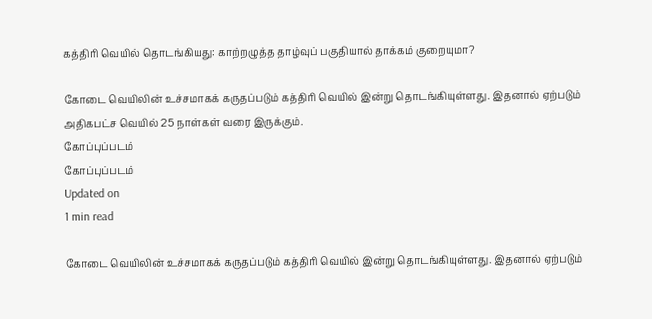கத்திரி வெயில் தொடங்கியது: காற்றழுத்த தாழ்வுப் பகுதியால் தாக்கம் குறையுமா?

கோடை வெயிலின் உச்சமாகக் கருதப்படும் கத்திரி வெயில் இன்று தொடங்கியுள்ளது. இதனால் ஏற்படும் அதிகபட்ச வெயில் 25 நாள்கள் வரை இருக்கும்.
கோப்புப்படம்
கோப்புப்படம்
Updated on
1 min read

கோடை வெயிலின் உச்சமாகக் கருதப்படும் கத்திரி வெயில் இன்று தொடங்கியுள்ளது. இதனால் ஏற்படும்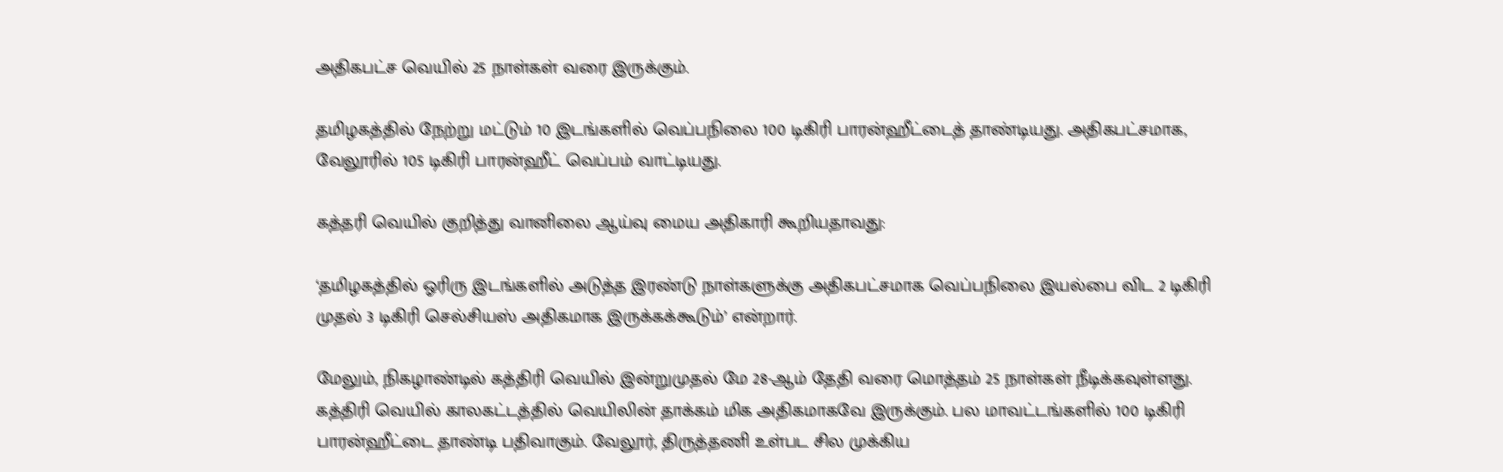அதிகபட்ச வெயில் 25 நாள்கள் வரை இருக்கும்.

தமிழகத்தில் நேற்று மட்டும் 10 இடங்களில் வெப்பநிலை 100 டிகிரி பாரன்ஹீட்டைத் தாண்டியது. அதிகபட்சமாக, வேலூரில் 105 டிகிரி பாரன்ஹீட் வெப்பம் வாட்டியது.

கத்தரி வெயில் குறித்து வானிலை ஆய்வு மைய அதிகாரி கூறியதாவது:

‘தமிழகத்தில் ஓரிரு இடங்களில் அடுத்த இரண்டு நாள்களுக்கு அதிகபட்சமாக வெப்பநிலை இயல்பை விட 2 டிகிரி முதல் 3 டிகிரி செல்சியஸ் அதிகமாக இருக்கக்கூடும்’ என்றார்.

மேலும், நிகழாண்டில் கத்திரி வெயில் இன்றுமுதல் மே 28-ஆம் தேதி வரை மொத்தம் 25 நாள்கள் நீடிக்கவுள்ளது. கத்திரி வெயில் காலகட்டத்தில் வெயிலின் தாக்கம் மிக அதிகமாகவே இருக்கும். பல மாவட்டங்களில் 100 டிகிரி பாரன்ஹீட்டை தாண்டி பதிவாகும். வேலூர், திருத்தணி உள்பட சில முக்கிய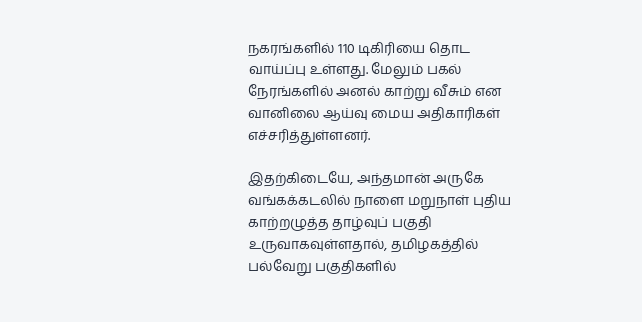நகரங்களில் 110 டிகிரியை தொட வாய்ப்பு உள்ளது. மேலும் பகல் நேரங்களில் அனல் காற்று வீசும் என வானிலை ஆய்வு மைய அதிகாரிகள் எச்சரித்துள்ளனர்.

இதற்கிடையே, அந்தமான் அருகே வங்கக்கடலில் நாளை மறுநாள் புதிய காற்றழுத்த தாழ்வுப் பகுதி உருவாகவுள்ளதால், தமிழகத்தில் பல்வேறு பகுதிகளில்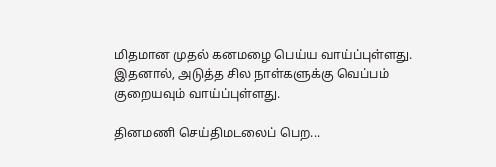மிதமான முதல் கனமழை பெய்ய வாய்ப்புள்ளது. இதனால், அடுத்த சில நாள்களுக்கு வெப்பம் குறையவும் வாய்ப்புள்ளது.

தினமணி செய்திமடலைப் பெற...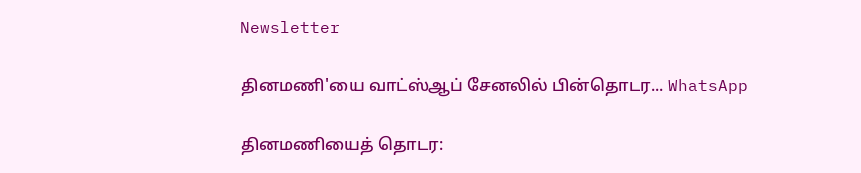Newsletter

தினமணி'யை வாட்ஸ்ஆப் சேனலில் பின்தொடர... WhatsApp

தினமணியைத் தொடர: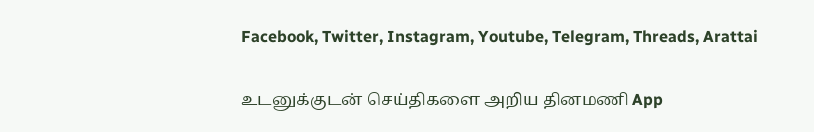Facebook, Twitter, Instagram, Youtube, Telegram, Threads, Arattai

உடனுக்குடன் செய்திகளை அறிய தினமணி App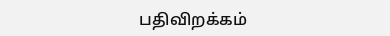பதிவிறக்கம்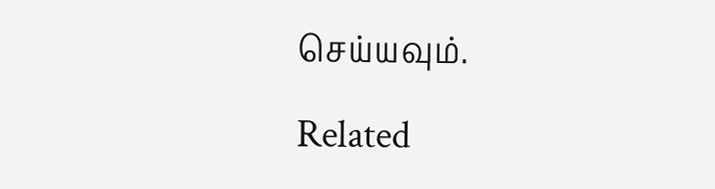செய்யவும்.

Related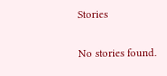Stories

No stories found.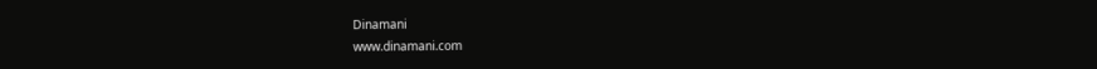Dinamani
www.dinamani.com